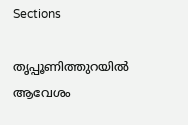Sections

തൃപ്പൂണിത്തുറയിൽ ആവേശം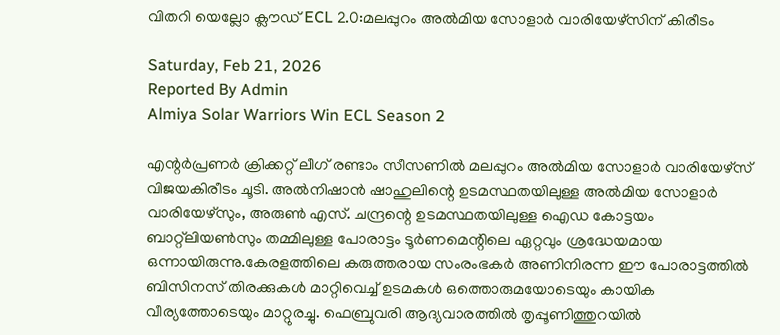വിതറി യെല്ലോ ക്ലൗഡ് ECL 2.0:മലപ്പുറം അൽമിയ സോളാർ വാരിയേഴ്സിന് കിരീടം

Saturday, Feb 21, 2026
Reported By Admin
Almiya Solar Warriors Win ECL Season 2

എന്റർപ്രണർ ക്രിക്കറ്റ് ലീഗ് രണ്ടാം സീസണിൽ മലപ്പുറം അൽമിയ സോളാർ വാരിയേഴ്സ് വിജയകിരീടം ചൂടി. അൽനിഷാൻ ഷാഹുലിന്റെ ഉടമസ്ഥതയിലുള്ള അൽമിയ സോളാർ വാരിയേഴ്സും, അരുൺ എസ്. ചന്ദ്രന്റെ ഉടമസ്ഥതയിലുള്ള ഐഡ കോട്ടയം ബാറ്റ്ലിയൺസും തമ്മിലുള്ള പോരാട്ടം ടൂർണമെന്റിലെ ഏറ്റവും ശ്രദ്ധേയമായ ഒന്നായിരുന്നു.കേരളത്തിലെ കരുത്തരായ സംരംഭകർ അണിനിരന്ന ഈ പോരാട്ടത്തിൽ ബിസിനസ് തിരക്കുകൾ മാറ്റിവെച്ച് ഉടമകൾ ഒത്തൊരുമയോടെയും കായിക വീര്യത്തോടെയും മാറ്റുരച്ചു. ഫെബ്രുവരി ആദ്യവാരത്തിൽ തൃപ്പൂണിത്തുറയിൽ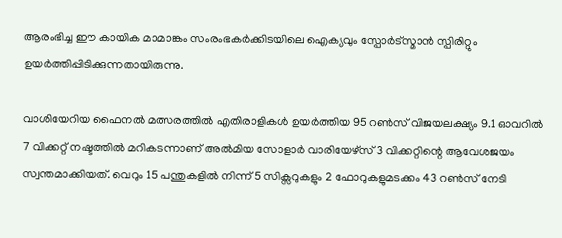ആരംഭിച്ച ഈ കായിക മാമാങ്കം സംരംഭകർക്കിടയിലെ ഐക്യവും സ്പോർട്സ്മാൻ സ്പിരിറ്റും ഉയർത്തിപ്പിടിക്കുന്നതായിരുന്നു.

വാശിയേറിയ ഫൈനൽ മത്സരത്തിൽ എതിരാളികൾ ഉയർത്തിയ 95 റൺസ് വിജയലക്ഷ്യം 9.1 ഓവറിൽ 7 വിക്കറ്റ് നഷ്ടത്തിൽ മറികടന്നാണ് അൽമിയ സോളാർ വാരിയേഴ്സ് 3 വിക്കറ്റിന്റെ ആവേശജയം സ്വന്തമാക്കിയത്. വെറും 15 പന്തുകളിൽ നിന്ന് 5 സിക്സറുകളും 2 ഫോറുകളുമടക്കം 43 റൺസ് നേടി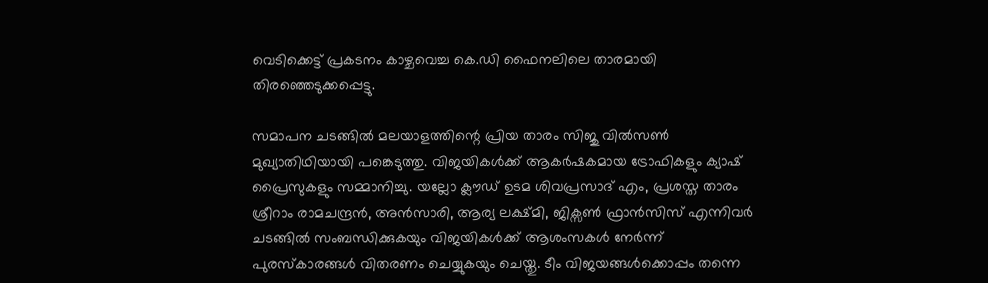വെടിക്കെട്ട് പ്രകടനം കാഴ്ചവെച്ച കെ.ഡി ഫൈനലിലെ താരമായി തിരഞ്ഞെടുക്കപ്പെട്ടു.

സമാപന ചടങ്ങിൽ മലയാളത്തിന്റെ പ്രിയ താരം സിജു വിൽസൺ മുഖ്യാതിഥിയായി പങ്കെടുത്തു. വിജയികൾക്ക് ആകർഷകമായ ട്രോഫികളും ക്യാഷ് പ്രൈസുകളും സമ്മാനിച്ചു. യല്ലോ ക്ലൗഡ് ഉടമ ശിവപ്രസാദ് എം, പ്രശസ്ത താരം ശ്രീറാം രാമചന്ദ്രൻ, അൻസാരി, ആര്യ ലക്ഷ്മി, ജിക്സൺ ഫ്രാൻസിസ് എന്നിവർ ചടങ്ങിൽ സംബന്ധിക്കുകയും വിജയികൾക്ക് ആശംസകൾ നേർന്ന് പുരസ്കാരങ്ങൾ വിതരണം ചെയ്യുകയും ചെയ്തു. ടീം വിജയങ്ങൾക്കൊപ്പം തന്നെ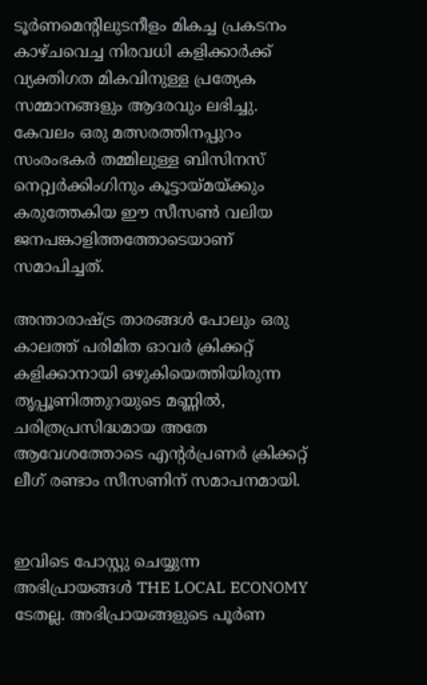ടൂർണമെന്റിലുടനീളം മികച്ച പ്രകടനം കാഴ്ചവെച്ച നിരവധി കളിക്കാർക്ക് വ്യക്തിഗത മികവിനുള്ള പ്രത്യേക സമ്മാനങ്ങളും ആദരവും ലഭിച്ചു. കേവലം ഒരു മത്സരത്തിനപ്പുറം സംരംഭകർ തമ്മിലുള്ള ബിസിനസ് നെറ്റ്വർക്കിംഗിനും കൂട്ടായ്മയ്ക്കും കരുത്തേകിയ ഈ സീസൺ വലിയ ജനപങ്കാളിത്തത്തോടെയാണ് സമാപിച്ചത്.

അന്താരാഷ്ട്ര താരങ്ങൾ പോലും ഒരു കാലത്ത് പരിമിത ഓവർ ക്രിക്കറ്റ് കളിക്കാനായി ഒഴുകിയെത്തിയിരുന്ന തൃപ്പൂണിത്തുറയുടെ മണ്ണിൽ, ചരിത്രപ്രസിദ്ധമായ അതേ ആവേശത്തോടെ എന്റർപ്രണർ ക്രിക്കറ്റ് ലീഗ് രണ്ടാം സീസണിന് സമാപനമായി.


ഇവിടെ പോസ്റ്റു ചെയ്യുന്ന അഭിപ്രായങ്ങൾ THE LOCAL ECONOMY ടേതല്ല. അഭിപ്രായങ്ങളുടെ പൂർണ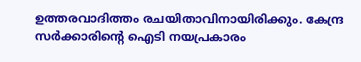ഉത്തരവാദിത്തം രചയിതാവിനായിരിക്കും. കേന്ദ്ര സർക്കാരിന്റെ ഐടി നയപ്രകാരം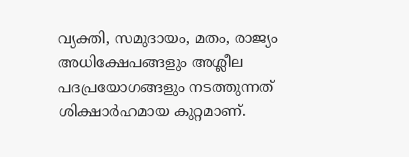വ്യക്തി, സമുദായം, മതം, രാജ്യം അധിക്ഷേപങ്ങളും അശ്ലീല പദപ്രയോഗങ്ങളും നടത്തുന്നത് ശിക്ഷാർഹമായ കുറ്റമാണ്.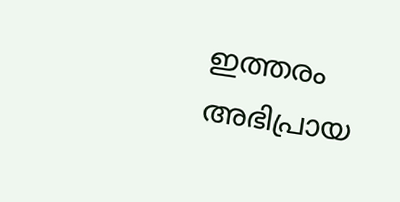ഇത്തരം അഭിപ്രായ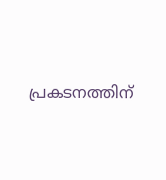പ്രകടനത്തിന്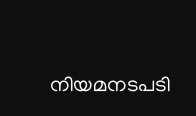നിയമനടപടി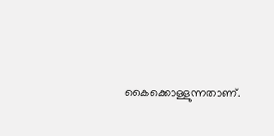കൈക്കൊള്ളുന്നതാണ്.